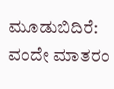ಮೂಡುಬಿದಿರೆ: ವಂದೇ ಮಾತರಂ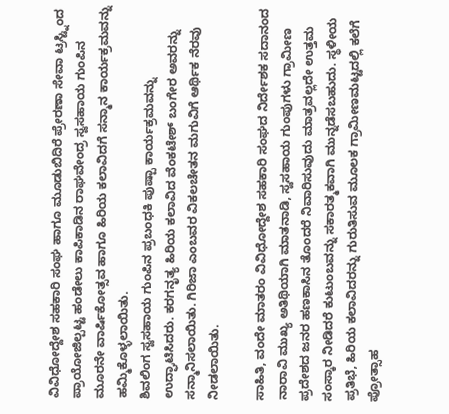ವಿವಿಧೋದ್ದೇಶ ಸಹಕಾರಿ ಸಂಘ ಹಾಗೂ ಮೂಡುಬಿದಿರೆ ಪ್ರೇರಣಾ ಸೇವಾ ಟ್ರಸ್ಟ್ನಿಂದ ಪ್ರಾಯೋಜಿಲ್ಪಟ್ಟ ಹಂಡೇಲು ಕಾಪಿಕಾಡಿನ ರಾಘವೇಂದ್ರ ಸ್ವಸಹಾಯ ಗುಂಪಿನ ಮೂರನೇ ವಾರ್ಷಿಕೋತ್ಸವ ಹಾಗೂ ಹಿರಿಯ ಕಲಾವಿದಗೆ ಸನ್ಮಾನ ಕಾರ್ಯಕ್ರಮವನ್ನು ಹಮ್ಮಿಕೊಳ್ಳಲಾಯಿತು.
ಶಿವಲಿಂಗ ಸ್ವಸಹಾಯ ಗುಂಪಿನ ಪ್ರಬಂಧಕಿ ಪುಷ್ಪಾ ಕಾರ್ಯಕ್ರಮವನ್ನು ಉದ್ಘಾಟಿಸಿದರು. ಕರಗನೃತ್ಯ ಹಿರಿಯ ಕಲಾವಿದ ವೆಂಕಟೇಶ್ ಬಂಗೇರ ಅವರನ್ನು ಸನ್ಮಾನಿಸಲಾಯಿತು. ಗಿರಿಜಾ ಎಂಬವರ ವಿಕಲಚೇತನ ಮಗುವಿಗೆ ಆರ್ಥಿಕ ನೆರವು ನೀಡಲಾಯಿತು.

ಸಾಹಿತಿ, ವಂದೇ ಮಾತರಂ ವಿವಿಧೋದ್ದೇಶ ಸಹಕಾರಿ ಸಂಘದ ನಿರ್ದೇಶಕ ಸದಾನಂದ ನಾರಾವಿ ಮುಖ್ಯ ಅತಿಥಿಯಾಗಿ ಮಾತನಾಡಿ, ಸ್ವಸಹಾಯ ಗುಂಪುಗಳು ಗ್ರಾಮೀಣ ಪ್ರದೇಶದ ಜನರ ಹಣಕಾಸಿನ ತೊಂದರೆ ನಿವಾರಿಸುವುದು ಮಾತ್ರವಲ್ಲದೇ ಉತ್ತಮ ಸಂಸ್ಕಾರ ನೀಡಿದರೆ ಕುಟುಂಬವನ್ನು ಸಕಾರತ್ಮಕವಾಗಿ ಮುನ್ನಡೆಸಬಹುದು. ಸ್ಥಳೀಯ ಪ್ರತಿಭೆ, ಹಿರಿಯ ಕಲಾವಿದರನ್ನು ಗುರುತಿಸುವ ಮೂಲಕ ಗ್ರಾಮೀಣಮಟ್ಟದಲ್ಲಿ ಕಲೆಗೆ ಪ್ರೋತ್ಸಾಹ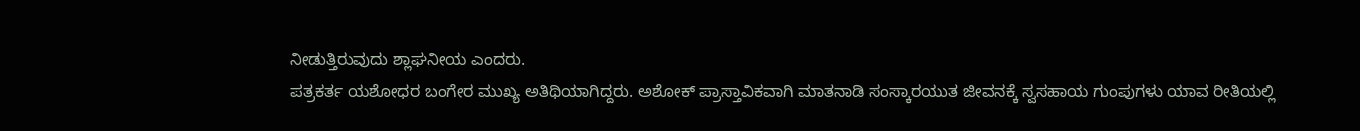ನೀಡುತ್ತಿರುವುದು ಶ್ಲಾಘನೀಯ ಎಂದರು.
ಪತ್ರಕರ್ತ ಯಶೋಧರ ಬಂಗೇರ ಮುಖ್ಯ ಅತಿಥಿಯಾಗಿದ್ದರು. ಅಶೋಕ್ ಪ್ರಾಸ್ತಾವಿಕವಾಗಿ ಮಾತನಾಡಿ ಸಂಸ್ಕಾರಯುತ ಜೀವನಕ್ಕೆ ಸ್ವಸಹಾಯ ಗುಂಪುಗಳು ಯಾವ ರೀತಿಯಲ್ಲಿ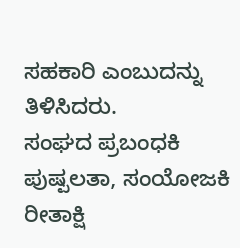ಸಹಕಾರಿ ಎಂಬುದನ್ನು ತಿಳಿಸಿದರು.
ಸಂಘದ ಪ್ರಬಂಧಕಿ ಪುಷ್ಪಲತಾ, ಸಂಯೋಜಕಿ ರೀತಾಕ್ಷಿ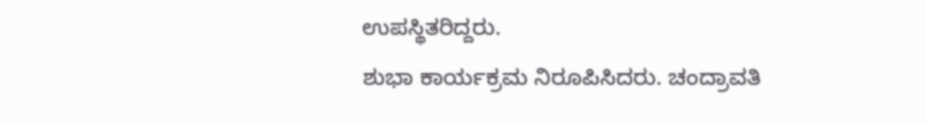ಉಪಸ್ಥಿತರಿದ್ದರು.
ಶುಭಾ ಕಾರ್ಯಕ್ರಮ ನಿರೂಪಿಸಿದರು. ಚಂದ್ರಾವತಿ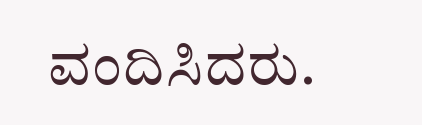ವಂದಿಸಿದರು.